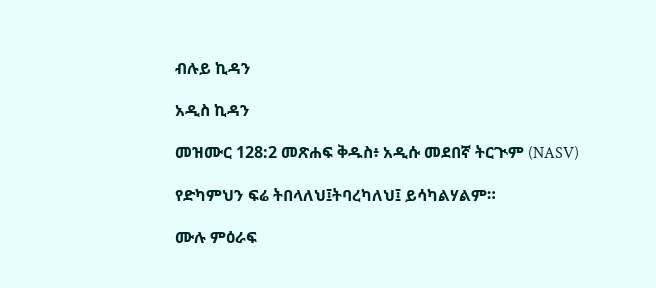ብሉይ ኪዳን

አዲስ ኪዳን

መዝሙር 128:2 መጽሐፍ ቅዱስ፥ አዲሱ መደበኛ ትርጒም (NASV)

የድካምህን ፍሬ ትበላለህ፤ትባረካለህ፤ ይሳካልሃልም።

ሙሉ ምዕራፍ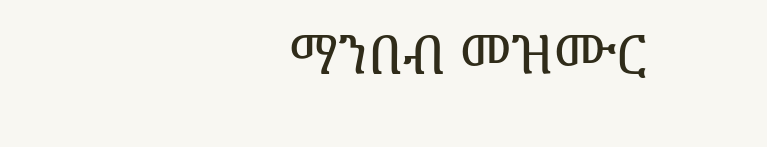ማንበብ መዝሙር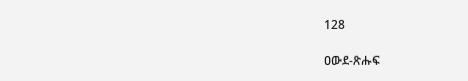128

ዐውደ-ጽሑፍ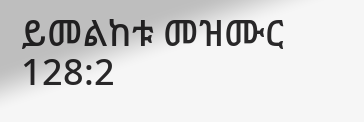ይመልከቱ መዝሙር 128:2